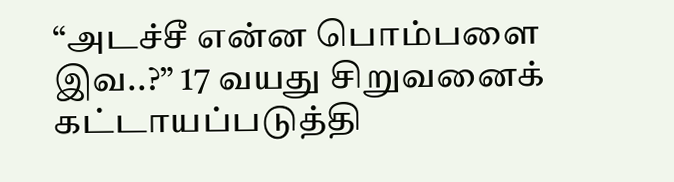“அடச்சீ என்ன பொம்பளை இவ..?” 17 வயது சிறுவனைக் கட்டாயப்படுத்தி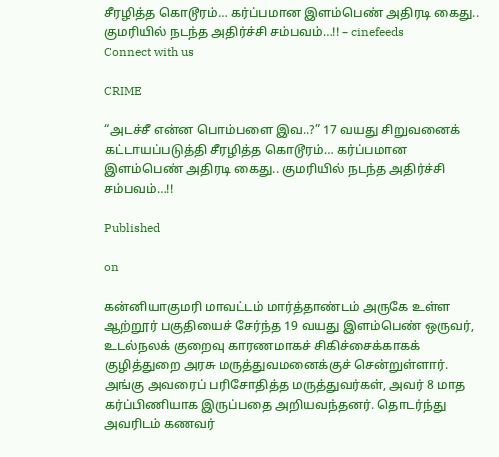சீரழித்த கொடூரம்… கர்ப்பமான இளம்பெண் அதிரடி கைது.. குமரியில் நடந்த அதிர்ச்சி சம்பவம்…!! – cinefeeds
Connect with us

CRIME

“அடச்சீ என்ன பொம்பளை இவ..?” 17 வயது சிறுவனைக் கட்டாயப்படுத்தி சீரழித்த கொடூரம்… கர்ப்பமான இளம்பெண் அதிரடி கைது.. குமரியில் நடந்த அதிர்ச்சி சம்பவம்…!!

Published

on

கன்னியாகுமரி மாவட்டம் மார்த்தாண்டம் அருகே உள்ள ஆற்றூர் பகுதியைச் சேர்ந்த 19 வயது இளம்பெண் ஒருவர், உடல்நலக் குறைவு காரணமாகச் சிகிச்சைக்காகக் குழித்துறை அரசு மருத்துவமனைக்குச் சென்றுள்ளார். அங்கு அவரைப் பரிசோதித்த மருத்துவர்கள், அவர் 8 மாத கர்ப்பிணியாக இருப்பதை அறியவந்தனர். தொடர்ந்து அவரிடம் கணவர்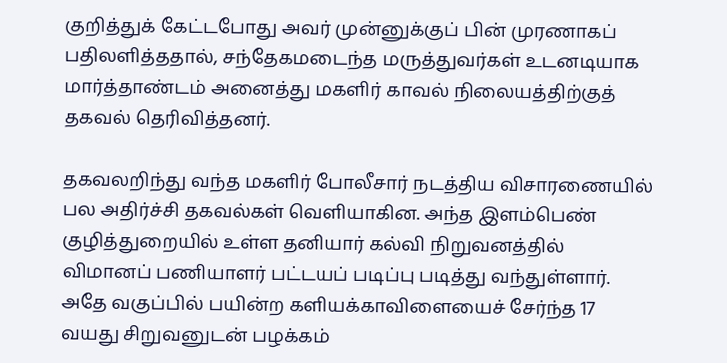குறித்துக் கேட்டபோது அவர் முன்னுக்குப் பின் முரணாகப் பதிலளித்ததால், சந்தேகமடைந்த மருத்துவர்கள் உடனடியாக மார்த்தாண்டம் அனைத்து மகளிர் காவல் நிலையத்திற்குத் தகவல் தெரிவித்தனர்.

தகவலறிந்து வந்த மகளிர் போலீசார் நடத்திய விசாரணையில் பல அதிர்ச்சி தகவல்கள் வெளியாகின. அந்த இளம்பெண் குழித்துறையில் உள்ள தனியார் கல்வி நிறுவனத்தில் விமானப் பணியாளர் பட்டயப் படிப்பு படித்து வந்துள்ளார். அதே வகுப்பில் பயின்ற களியக்காவிளையைச் சேர்ந்த 17 வயது சிறுவனுடன் பழக்கம்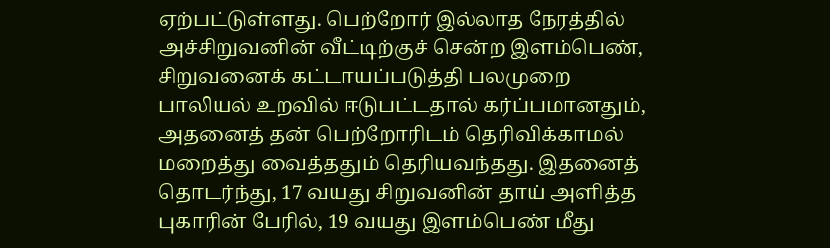ஏற்பட்டுள்ளது. பெற்றோர் இல்லாத நேரத்தில் அச்சிறுவனின் வீட்டிற்குச் சென்ற இளம்பெண், சிறுவனைக் கட்டாயப்படுத்தி பலமுறை பாலியல் உறவில் ஈடுபட்டதால் கர்ப்பமானதும், அதனைத் தன் பெற்றோரிடம் தெரிவிக்காமல் மறைத்து வைத்ததும் தெரியவந்தது. இதனைத் தொடர்ந்து, 17 வயது சிறுவனின் தாய் அளித்த புகாரின் பேரில், 19 வயது இளம்பெண் மீது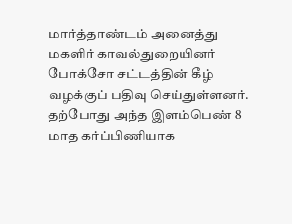மார்த்தாண்டம் அனைத்து மகளிர் காவல்துறையினர் போக்சோ சட்டத்தின் கீழ் வழக்குப் பதிவு செய்துள்ளனர். தற்போது அந்த இளம்பெண் 8 மாத கர்ப்பிணியாக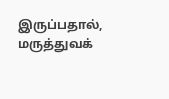இருப்பதால், மருத்துவக்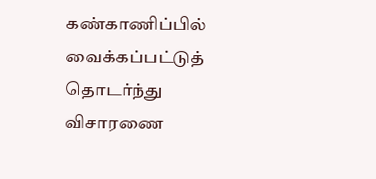கண்காணிப்பில் வைக்கப்பட்டுத் தொடர்ந்து விசாரணை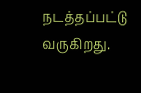நடத்தப்பட்டு வருகிறது.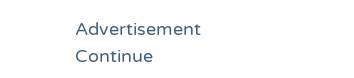Advertisement
Continue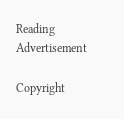Reading
Advertisement

Copyright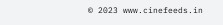© 2023 www.cinefeeds.in